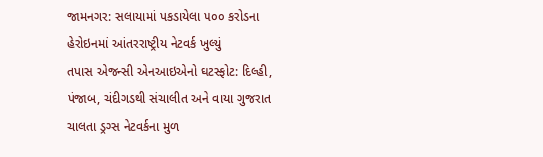જામનગર: સલાયામાં પકડાયેલા ૫૦૦ કરોડના હેરોઇનમાં આંતરરાષ્ટ્રીય નેટવર્ક ખુલ્યું
તપાસ એજન્સી એનઆઇએનો ઘટસ્ફોટ: દિલ્હી, પંજાબ, ચંદીગડથી સંચાલીત અને વાયા ગુજરાત ચાલતા ડ્રગ્સ નેટવર્કના મુળ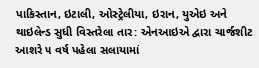પાકિસ્તાન, ઇટાલી, ઓસ્ટ્રેલીયા, ઇરાન, યુએઇ અને થાઇલેન્ડ સુધી વિસ્તરેલા તાર: એનઆઇએ દ્વારા ચાર્જશીટ
આશરે ૫ વર્ષ પહેલા સલાયામાં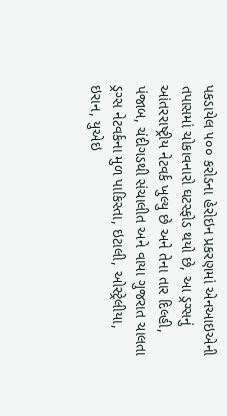પકડાયેલ ૫૦૦ કરોડના હેરોઇન પ્રકરણમાં એનઆઇએની તપાસમાં ચોકાવનારો ઘટસ્ફોડ થયો છે, આ ડ્રગ્સનું આંતરરાષ્ટ્રીય નેટવર્ક ખુલ્યુ છે અને તેના તાર દિલ્હી, પંજાબ, ચંદીગડથી સંચાલીત અને વાયા ગુજરાત ચાલતા ડ્રગ્સ નેટવર્કના મુળ પાકિસ્તા, ઇટાલી, ઓસ્ટ્રેલીયા, ઇરાન, યુએઇ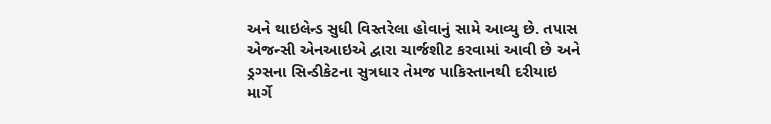અને થાઇલેન્ડ સુધી વિસ્તરેલા હોવાનું સામે આવ્યુ છે. તપાસ એજન્સી એનઆઇએ દ્વારા ચાર્જશીટ કરવામાં આવી છે અને ડ્રગ્સના સિન્ડીકેટના સુત્રધાર તેમજ પાકિસ્તાનથી દરીયાઇ માર્ગે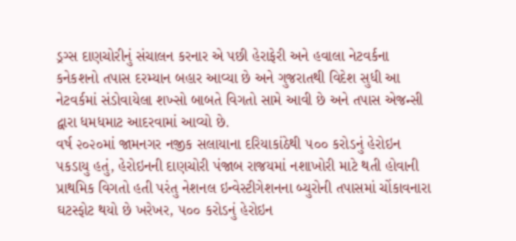ડ્રગ્સ દાણચોરીનું સંચાલન કરનાર એ પછી હેરાફેરી અને હવાલા નેટવર્કના કનેકશનો તપાસ દરમ્યાન બહાર આવ્યા છે અને ગુજરાતથી વિદેશ સુધી આ નેટવર્કમાં સંડોવાયેલા શખ્સો બાબતે વિગતો સામે આવી છે અને તપાસ એજન્સી દ્વારા ધમધમાટ આદરવામાં આવ્યો છે.
વર્ષ ૨૦૨૦માં જામનગર નજીક સલાયાના દરિયાકાંઠેથી ૫૦૦ કરોડનું હેરોઇન પકડાયુ હતું, હેરોઇનની દાણચોરી પંજાબ રાજયમાં નશાખોરી માટે થતી હોવાની પ્રાથમિક વિગતો હતી પરંતુ નેશનલ ઇન્વેસ્ટીગેશનના બ્યુરોની તપાસમાં ચોંકાવનારા ઘટસ્ફોટ થયો છે ખરેખર, ૫૦૦ કરોડનું હેરોઇન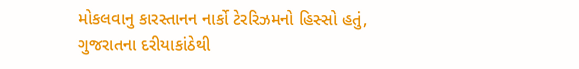મોકલવાનુ કારસ્તાનન નાર્કો ટેરરિઝમનો હિસ્સો હતું, ગુજરાતના દરીયાકાંઠેથી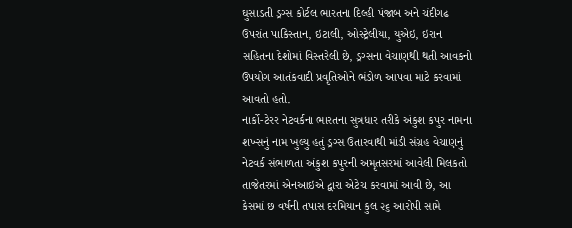ઘુસાડતી ડ્રગ્સ કોર્ટલ ભારતના દિલ્હી પંજાબ અને ચંદીગઢ ઉપરાંત પાકિસ્તાન, ઇટાલી, ઓસ્ટ્રેલીયા, યુએઇ, ઇરાન સહિતના દેશોમાં વિસ્તરેલી છે, ડ્રગ્સના વેચાણથી થતી આવકનો ઉપયોગ આતંકવાદી પ્રવૃતિઓને ભંડોળ આપવા માટે કરવામાં આવતો હતો.
નાર્કો-ટેરર નેટવર્કના ભારતના સુત્રધાર તરીકે અંકુશ કપુર નામના શખ્સનું નામ ખુલ્યુ હતું ડ્રગ્સ ઉતારવાથી માંડી સંગ્રહ વેચાણનું નેટવર્ક સંભાળતા અંકુશ કપુરની અમૃતસરમાં આવેલી મિલકતો તાજેતરમાં એનઆઇએ દ્વારા એટેચ કરવામાં આવી છે, આ કેસમાં છ વર્ષની તપાસ દરમિયાન કુલ ૨૬ આરોપી સામે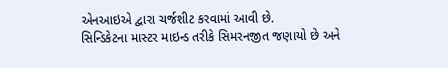એનઆઇએ દ્વારા ચર્જશીટ કરવામાં આવી છે.
સિન્ડિકેટના માસ્ટર માઇન્ડ તરીકે સિમરનજીત જણાયો છે અને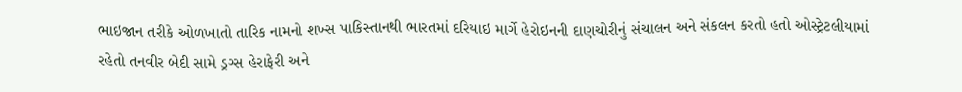ભાઇજાન તરીકે ઓળખાતો તારિક નામનો શખ્સ પાકિસ્તાનથી ભારતમાં દરિયાઇ માર્ગે હેરોઇનની દાણચોરીનું સંચાલન અને સંકલન કરતો હતો ઓસ્ટ્રેટલીયામાં રહેતો તનવીર બેદી સામે ડ્રગ્સ હેરાફેરી અને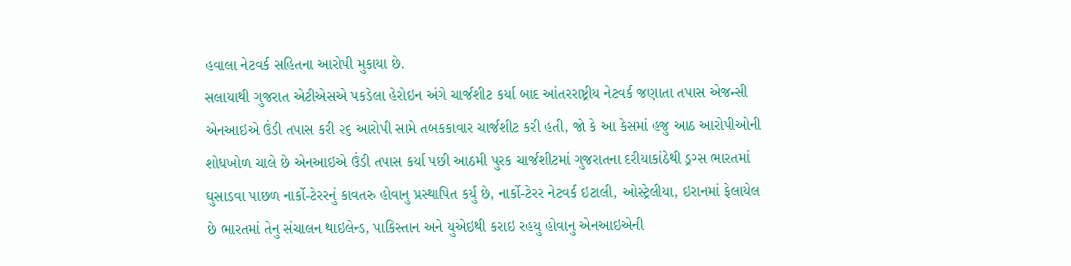હવાલા નેટવર્ક સહિતના આરોપી મુકાયા છે.
સલાયાથી ગુજરાત એટીએસએ પકડેલા હેરોઇન અંગે ચાર્જશીટ કર્યા બાદ આંતરરાષ્ટ્રીય નેટવર્ક જણાતા તપાસ એજન્સી એનઆઇએ ઉંડી તપાસ કરી ૨૬ આરોપી સામે તબકકાવાર ચાર્જશીટ કરી હતી, જો કે આ કેસમાં હજુ આઠ આરોપીઓની શોધખોળ ચાલે છે એનઆઇએ ઉંડી તપાસ કર્યા પછી આઠમી પુરક ચાર્જશીટમાં ગુજરાતના દરીયાકાંઠેથી ડ્રગ્સ ભારતમાં ઘુસાડવા પાછળ નાર્કો-ટેરરનું કાવતરુ હોવાનુ પ્રસ્થાપિત કર્યુ છે, નાર્કો-ટેરર નેટવર્ક ઇટાલી, ઓસ્ટ્રેલીયા, ઇરાનમાં ફેલાયેલ છે ભારતમાં તેનુ સંચાલન થાઇલેન્ડ, પાકિસ્તાન અને યુએઇથી કરાઇ રહયુ હોવાનુ એનઆઇએની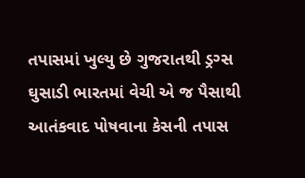તપાસમાં ખુલ્યુ છે ગુજરાતથી ડ્રગ્સ ઘુસાડી ભારતમાં વેચી એ જ પૈસાથી આતંકવાદ પોષવાના કેસની તપાસ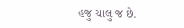હજુ ચાલુ જ છે.